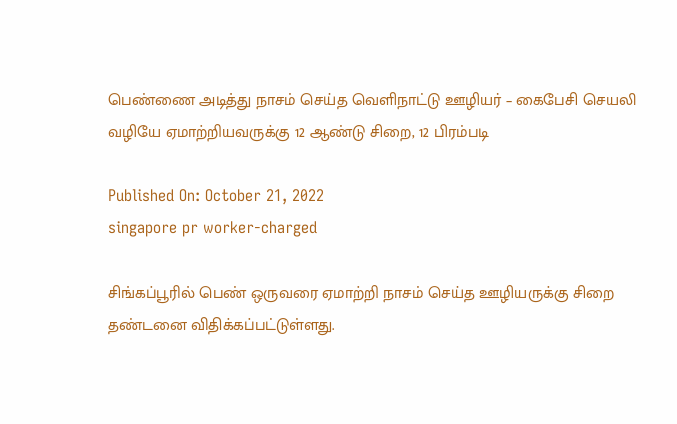பெண்ணை அடித்து நாசம் செய்த வெளிநாட்டு ஊழியர் – கைபேசி செயலி வழியே ஏமாற்றியவருக்கு 12 ஆண்டு சிறை, 12 பிரம்படி

Published On: October 21, 2022
singapore pr worker-charged

சிங்கப்பூரில் பெண் ஒருவரை ஏமாற்றி நாசம் செய்த ஊழியருக்கு சிறை தண்டனை விதிக்கப்பட்டுள்ளது.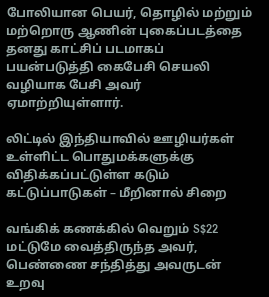போலியான பெயர், தொழில் மற்றும் மற்றொரு ஆணின் புகைப்படத்தை தனது காட்சிப் படமாகப் பயன்படுத்தி கைபேசி செயலி வழியாக பேசி அவர் ஏமாற்றியுள்ளார்.

லிட்டில் இந்தியாவில் ஊழியர்கள் உள்ளிட்ட பொதுமக்களுக்கு விதிக்கப்பட்டுள்ள கடும் கட்டுப்பாடுகள் – மீறினால் சிறை

வங்கிக் கணக்கில் வெறும் S$22 மட்டுமே வைத்திருந்த அவர், பெண்ணை சந்தித்து அவருடன் உறவு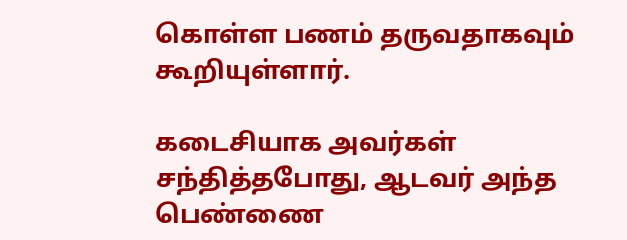கொள்ள பணம் தருவதாகவும் கூறியுள்ளார்.

கடைசியாக அவர்கள் சந்தித்தபோது, ஆடவர் அந்த பெண்ணை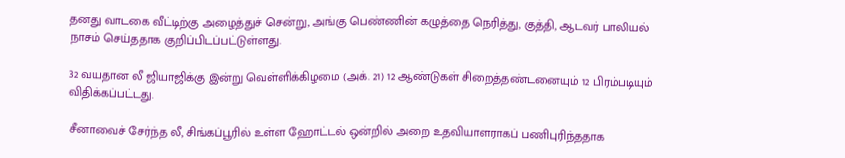தனது வாடகை வீட்டிற்கு அழைத்துச் சென்று, அங்கு பெண்ணின் கழுத்தை நெரித்து, குத்தி, ஆடவர் பாலியல் நாசம் செய்ததாக குறிப்பிடப்பட்டுள்ளது.

32 வயதான லீ ஜியாஜிக்கு இன்று வெள்ளிக்கிழமை (அக். 21) 12 ஆண்டுகள் சிறைத்தண்டனையும் 12 பிரம்படியும் விதிக்கப்பட்டது.

சீனாவைச் சேர்ந்த லீ, சிங்கப்பூரில் உள்ள ஹோட்டல் ஒன்றில் அறை உதவியாளராகப் பணிபுரிந்ததாக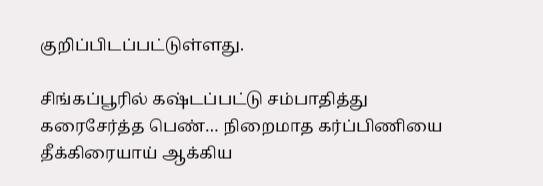குறிப்பிடப்பட்டுள்ளது.

சிங்கப்பூரில் கஷ்டப்பட்டு சம்பாதித்து கரைசேர்த்த பெண்… நிறைமாத கர்ப்பிணியை தீக்கிரையாய் ஆக்கிய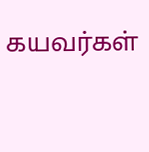கயவர்கள்